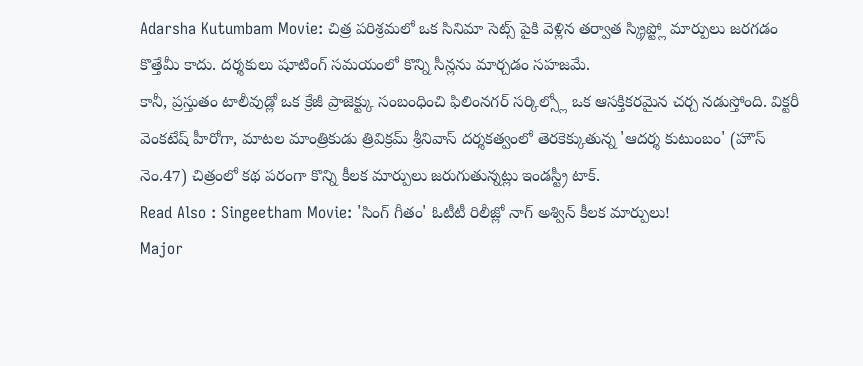Adarsha Kutumbam Movie: చిత్ర పరిశ్రమలో ఒక సినిమా సెట్స్ పైకి వెళ్లిన తర్వాత స్క్రిప్ట్లో మార్పులు జరగడం కొత్తేమీ కాదు. దర్శకులు షూటింగ్ సమయంలో కొన్ని సీన్లను మార్చడం సహజమే.
కానీ, ప్రస్తుతం టాలీవుడ్లో ఒక క్రేజీ ప్రాజెక్ట్కు సంబంధించి ఫిలింనగర్ సర్కిల్స్లో ఒక ఆసక్తికరమైన చర్చ నడుస్తోంది. విక్టరీ వెంకటేష్ హీరోగా, మాటల మాంత్రికుడు త్రివిక్రమ్ శ్రీనివాస్ దర్శకత్వంలో తెరకెక్కుతున్న 'ఆదర్శ కుటుంబం' (హౌస్ నెం.47) చిత్రంలో కథ పరంగా కొన్ని కీలక మార్పులు జరుగుతున్నట్లు ఇండస్ట్రీ టాక్.
Read Also : Singeetham Movie: 'సింగ్ గీతం' ఓటీటీ రిలీజ్లో నాగ్ అశ్విన్ కీలక మార్పులు!
Major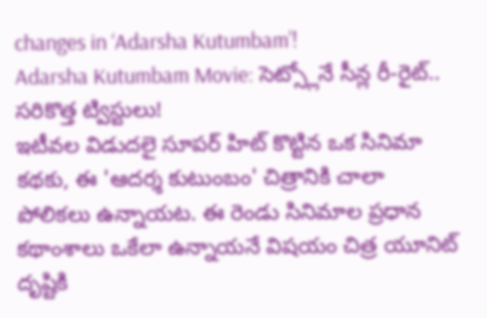changes in ‘Adarsha Kutumbam’!
Adarsha Kutumbam Movie: సెట్స్లోనే సీన్ల రీ-రైట్.. సరికొత్త ట్విస్టులు!
ఇటీవల విడుదలై సూపర్ హిట్ కొట్టిన ఒక సినిమా కథకు, ఈ 'ఆదర్శ కుటుంబం' చిత్రానికి చాలా పోలికలు ఉన్నాయట. ఈ రెండు సినిమాల ప్రధాన కథాంశాలు ఒకేలా ఉన్నాయనే విషయం చిత్ర యూనిట్ దృష్టికి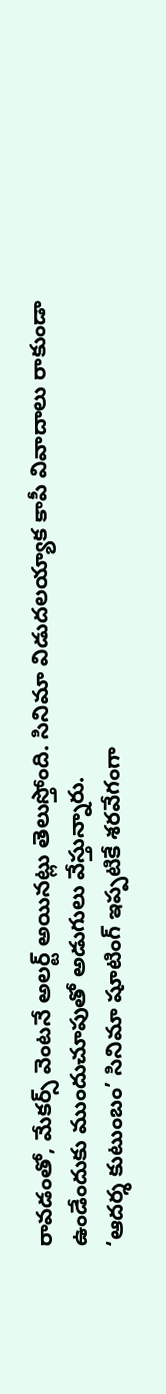రావడంతో, మేకర్స్ వెంటనే అలర్ట్ అయినట్లు తెలుస్తోంది. సినిమా విడుదలయ్యాక కాపీ వివాదాలు రాకుండా ఉండేందుకు ముందుచూపుతో అడుగులు వేస్తున్నారు.
‘ఆదర్శ కుటుంబం’ సినిమా షూటింగ్ ఇప్పటికే శరవేగంగా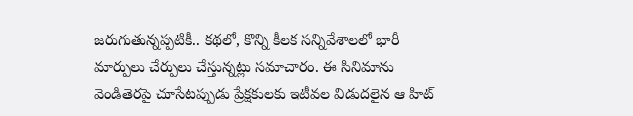జరుగుతున్నప్పటికీ.. కథలో, కొన్ని కీలక సన్నివేశాలలో భారీ మార్పులు చేర్పులు చేస్తున్నట్లు సమాచారం. ఈ సినిమాను వెండితెరపై చూసేటప్పుడు ప్రేక్షకులకు ఇటీవల విడుదలైన ఆ హిట్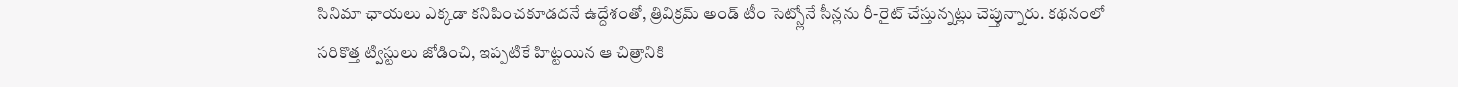సినిమా ఛాయలు ఎక్కడా కనిపించకూడదనే ఉద్దేశంతో, త్రివిక్రమ్ అండ్ టీం సెట్స్లోనే సీన్లను రీ-రైట్ చేస్తున్నట్లు చెప్తున్నారు. కథనంలో సరికొత్త ట్విస్టులు జోడించి, ఇప్పటికే హిట్టయిన ఆ చిత్రానికి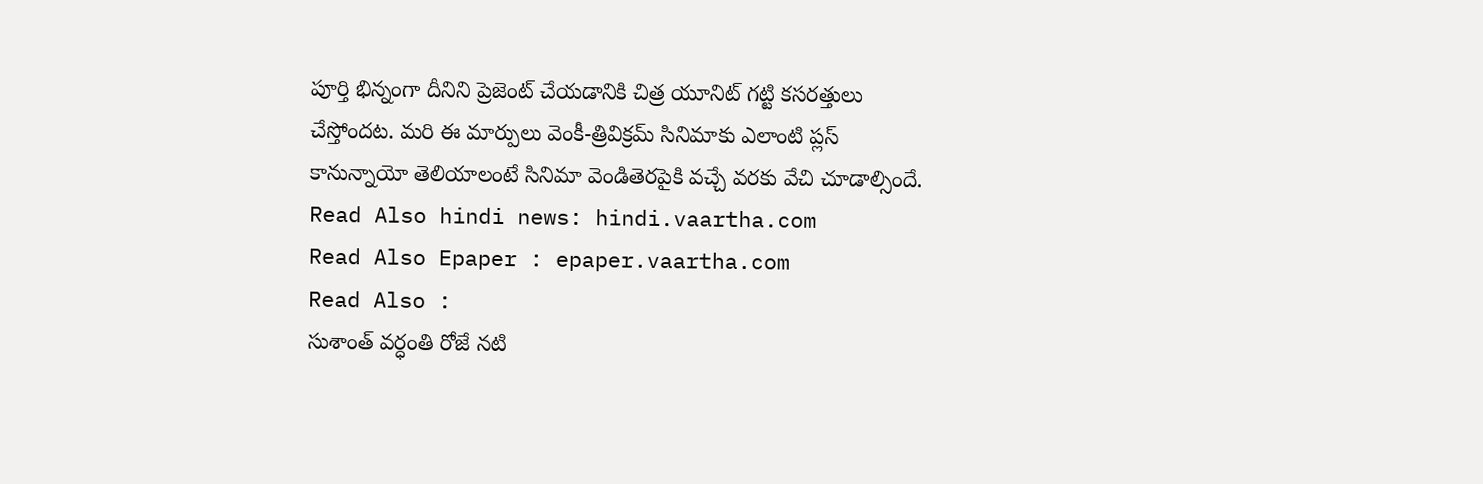పూర్తి భిన్నంగా దీనిని ప్రెజెంట్ చేయడానికి చిత్ర యూనిట్ గట్టి కసరత్తులు చేస్తోందట. మరి ఈ మార్పులు వెంకీ-త్రివిక్రమ్ సినిమాకు ఎలాంటి ప్లస్ కానున్నాయో తెలియాలంటే సినిమా వెండితెరపైకి వచ్చే వరకు వేచి చూడాల్సిందే.
Read Also hindi news: hindi.vaartha.com
Read Also Epaper : epaper.vaartha.com
Read Also :
సుశాంత్ వర్ధంతి రోజే నటి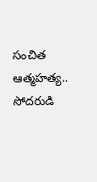సంచిత ఆత్మహత్య.. సోదరుడి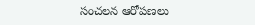సంచలన ఆరోపణలు